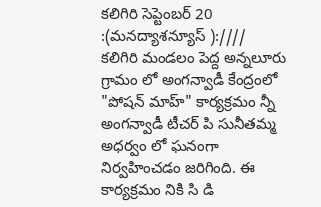కలిగిరి సెప్టెంబర్ 20 :(మనద్యాశన్యూస్ ):////
కలిగిరి మండలం పెద్ద అన్నలూరు గ్రామం లో అంగన్వాడీ కేంద్రంలో "పోషన్ మాహ్" కార్యక్రమం న్నీ అంగన్వాడీ టీచర్ పి సునీతమ్మ అధర్వం లో ఘనంగా నిర్వహించడం జరిగింది. ఈ కార్యక్రమం నికి సి డి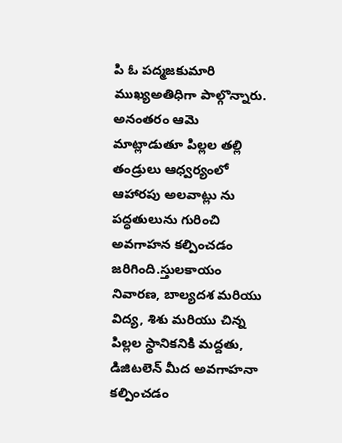పి ఓ పద్మజకుమారి ముఖ్యఅతిధిగా పాల్గొన్నారు. అనంతరం ఆమె మాట్లాడుతూ పిల్లల తల్లి తండ్రులు ఆధ్వర్యంలో ఆహారపు అలవాట్లు ను పద్ధతులును గురించి అవగాహన కల్పించడం జరిగింది.స్తులకాయం నివారణ, బాల్యదశ మరియు విద్య, శిశు మరియు చిన్న పిల్లల స్థానికనికి మద్దతు, డిజిటలెన్ మీద అవగాహనా కల్పించడం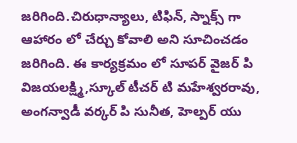జరిగింది.చిరుధాన్యాలు, టిఫిన్, స్నాక్స్ గా ఆహారం లో చేర్చు కోవాలి అని సూచించడం జరిగింది. ఈ కార్యక్రమం లో సూపర్ వైజర్ పి విజయలక్ష్మి,స్కూల్ టీచర్ టి మహేశ్వరరావు, అంగన్వాడీ వర్కర్ పి సునీత, హెల్పర్ యు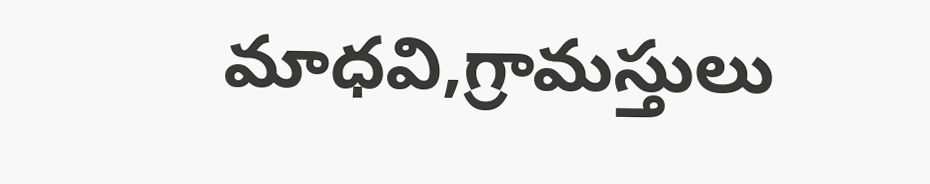మాధవి,గ్రామస్తులు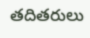తదితరులు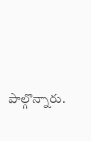పాల్గొన్నారు.